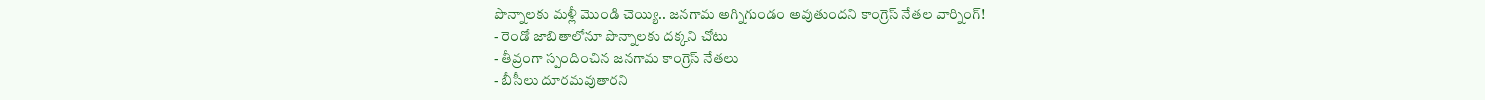పొన్నాలకు మళ్లీ మొండి చెయ్యి.. జనగామ అగ్నిగుండం అవుతుందని కాంగ్రెస్ నేతల వార్నింగ్!
- రెండో జాబితాలోనూ పొన్నాలకు దక్కని చోటు
- తీవ్రంగా స్పందించిన జనగామ కాంగ్రెస్ నేతలు
- బీసీలు దూరమవుతారని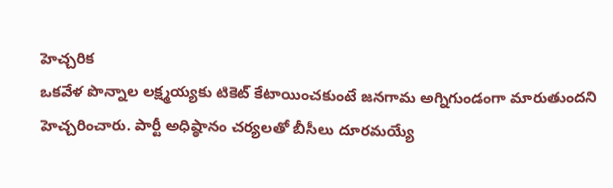హెచ్చరిక
ఒకవేళ పొన్నాల లక్ష్మయ్యకు టికెట్ కేటాయించకుంటే జనగామ అగ్నిగుండంగా మారుతుందని హెచ్చరించారు. పార్టీ అధిష్ఠానం చర్యలతో బీసీలు దూరమయ్యే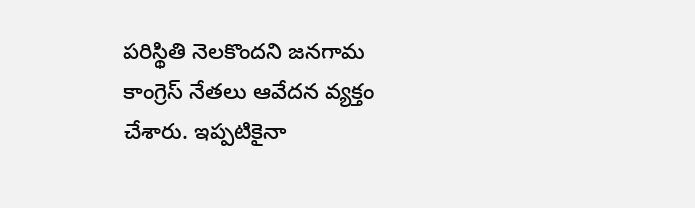పరిస్థితి నెలకొందని జనగామ కాంగ్రెస్ నేతలు ఆవేదన వ్యక్తం చేశారు. ఇప్పటికైనా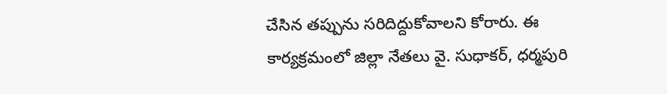చేసిన తప్పును సరిదిద్దుకోవాలని కోరారు. ఈ కార్యక్రమంలో జిల్లా నేతలు వై. సుధాకర్, ధర్మపురి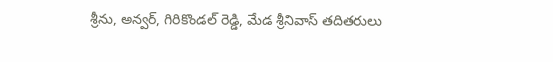శ్రీను, అన్వర్, గిరికొండల్ రెడ్డి, మేడ శ్రీనివాస్ తదితరులు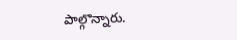పాల్గొన్నారు.